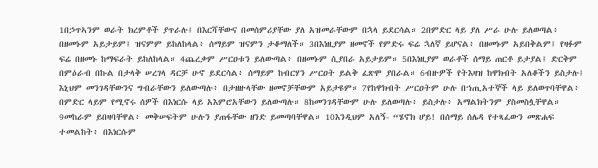1በኃጥኣንም ወራት ክረምቶች ያጥራሉ፤ በእርሻቸውና በመሰምሪያቸው ያለ አዝመራቸውም በኋላ ይደርሳል። 2በምድር ላይ ያለ ሥራ ሁሉ ይለወጣል፥ በዘመኑም አይታይም፤ ዝናምም ይከለከላል፥ ሰማይም ዝናምን ታቆማለች። 3በእነዚያም ዘመኖች የምድሩ ፍሬ ኋለኛ ይሆናል፥ በዘመኑም አይበቅልም፤ የዛፉም ፍሬ በዘመኑ ከማፍራት ይከለከላል። 4ጨረቃም ሥርዐቱን ይለውጣል፥ በዘመኑም ሲያበራ አይታይም። 5በእነዚያም ወራቶች ሰማይ ጠርቶ ይታያል፤ ድርቅም በምዕራብ በኩል በታላቅ ሠረገላ ዳርቻ ሁኖ ይደርሳል፥ ሰማይም ከብርሃን ሥርዐት ይልቅ ፈጽሞ ያበራል። 6ብዙዎች የትእዛዝ ከዋክብት አለቆችን ይስታሉ፤ እኒህም መንገዳቸውንና ግብራቸውን ይለውጣሉ፥ በታዘዙላቸው ዘመኖቻቸውም አይታዩም። 7የከዋክብት ሥርዐትም ሁሉ በኀጢአተኞች ላይ ይለወጥባቸዋል፥ በምድር ላይም የሚኖሩ ሰዎች በእነርሱ ላይ አእምሮአቸውን ይለውጣሉ። 8ከመንገዳቸውም ሁሉ ይለወጣሉ፥ ይስታሉ፥ አማልክትንም ያስመስሏቸዋል። 9መከራም ይበዛባቸዋል፥ መቅሠፍትም ሁሉን ያጠፋቸው ዘንድ ይመጣባቸዋል። 10እንዲህም አለኝ- “ሄኖክ ሆይ! በሰማይ ሰሌዳ የተጻፈውን መጽሐፍ ተመልከት፥ በእነርሱም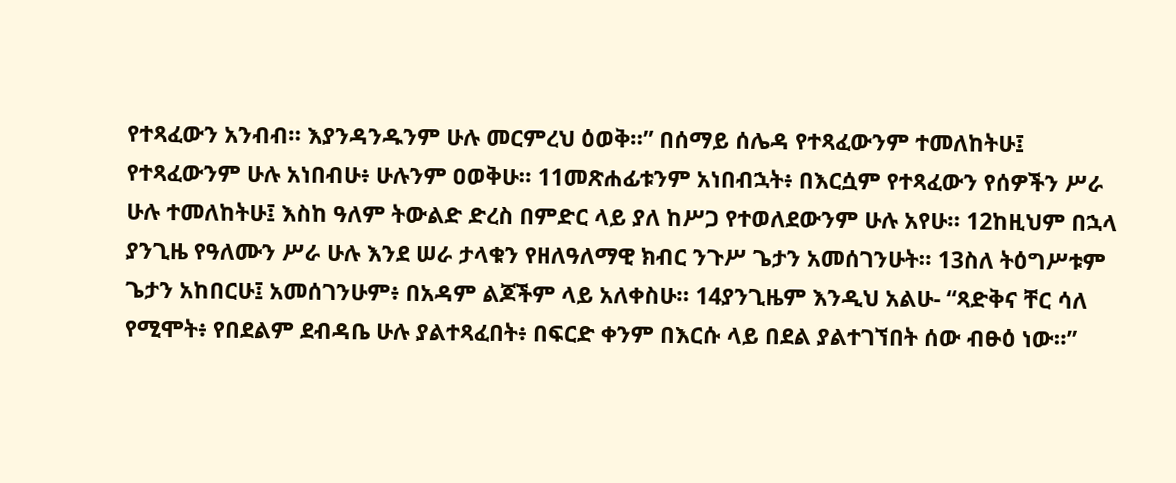የተጻፈውን አንብብ። እያንዳንዱንም ሁሉ መርምረህ ዕወቅ።” በሰማይ ሰሌዳ የተጻፈውንም ተመለከትሁ፤ የተጻፈውንም ሁሉ አነበብሁ፥ ሁሉንም ዐወቅሁ። 11መጽሐፊቱንም አነበብኋት፥ በእርሷም የተጻፈውን የሰዎችን ሥራ ሁሉ ተመለከትሁ፤ እስከ ዓለም ትውልድ ድረስ በምድር ላይ ያለ ከሥጋ የተወለደውንም ሁሉ አየሁ። 12ከዚህም በኋላ ያንጊዜ የዓለሙን ሥራ ሁሉ እንደ ሠራ ታላቁን የዘለዓለማዊ ክብር ንጉሥ ጌታን አመሰገንሁት። 13ስለ ትዕግሥቱም ጌታን አከበርሁ፤ አመሰገንሁም፥ በአዳም ልጆችም ላይ አለቀስሁ። 14ያንጊዜም እንዲህ አልሁ- “ጻድቅና ቸር ሳለ የሚሞት፥ የበደልም ደብዳቤ ሁሉ ያልተጻፈበት፥ በፍርድ ቀንም በእርሱ ላይ በደል ያልተገኘበት ሰው ብፁዕ ነው።”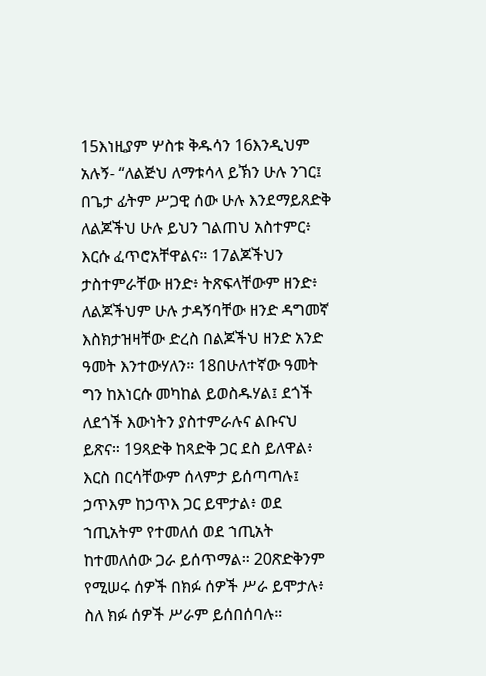15እነዚያም ሦስቱ ቅዱሳን 16እንዲህም አሉኝ- “ለልጅህ ለማቱሳላ ይኽን ሁሉ ንገር፤ በጌታ ፊትም ሥጋዊ ሰው ሁሉ እንደማይጸድቅ ለልጆችህ ሁሉ ይህን ገልጠህ አስተምር፥ እርሱ ፈጥሮአቸዋልና። 17ልጆችህን ታስተምራቸው ዘንድ፥ ትጽፍላቸውም ዘንድ፥ ለልጆችህም ሁሉ ታዳኝባቸው ዘንድ ዳግመኛ እስክታዝዛቸው ድረስ በልጆችህ ዘንድ አንድ ዓመት እንተውሃለን። 18በሁለተኛው ዓመት ግን ከእነርሱ መካከል ይወስዱሃል፤ ደጎች ለደጎች እውነትን ያስተምራሉና ልቡናህ ይጽና። 19ጻድቅ ከጻድቅ ጋር ደስ ይለዋል፥ እርስ በርሳቸውም ሰላምታ ይሰጣጣሉ፤ ኃጥእም ከኃጥእ ጋር ይሞታል፥ ወደ ኀጢአትም የተመለሰ ወደ ኀጢአት ከተመለሰው ጋራ ይሰጥማል። 20ጽድቅንም የሚሠሩ ሰዎች በክፉ ሰዎች ሥራ ይሞታሉ፥ ስለ ክፉ ሰዎች ሥራም ይሰበሰባሉ።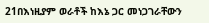21በእነዚያም ወራቶች ከእኔ ጋር መነጋገራቸውን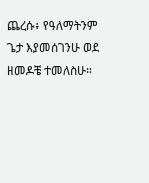ጨረሱ፥ የዓለማትንም ጌታ እያመሰገንሁ ወደ ዘመዶቼ ተመለስሁ።